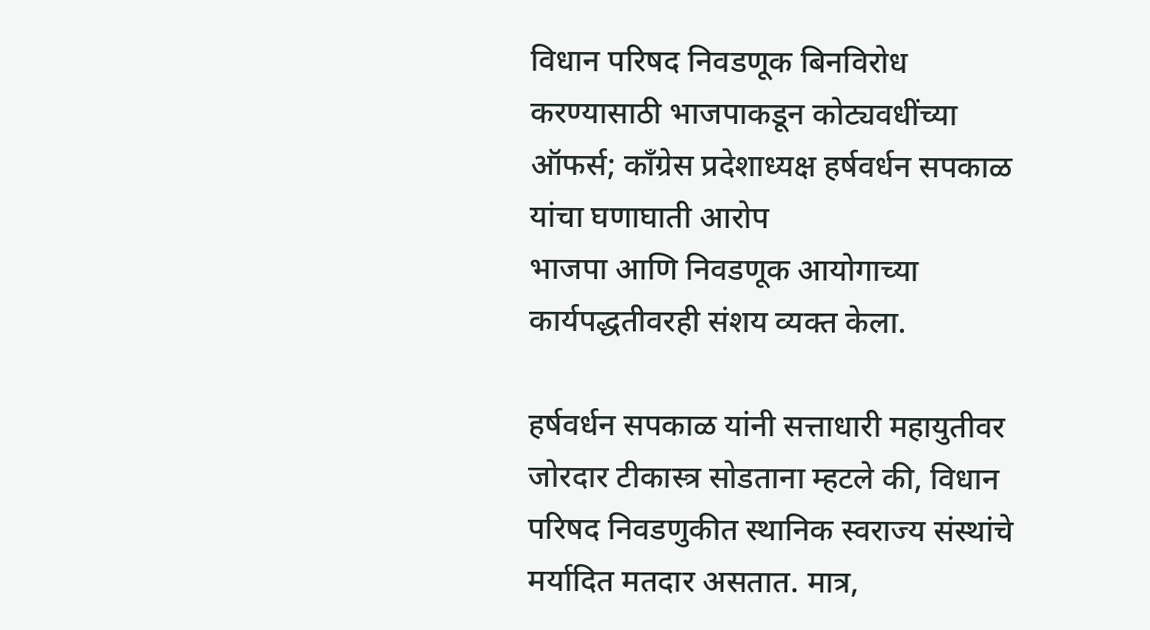विधान परिषद निवडणूक बिनविरोध करण्यासाठी भाजपाकडून कोट्यवधींच्या ऑफर्स; काँग्रेस प्रदेशाध्यक्ष हर्षवर्धन सपकाळ यांचा घणाघाती आरोप
भाजपा आणि निवडणूक आयोगाच्या कार्यपद्धतीवरही संशय व्यक्त केला.

हर्षवर्धन सपकाळ यांनी सत्ताधारी महायुतीवर जोरदार टीकास्त्र सोडताना म्हटले की, विधान परिषद निवडणुकीत स्थानिक स्वराज्य संस्थांचे मर्यादित मतदार असतात. मात्र,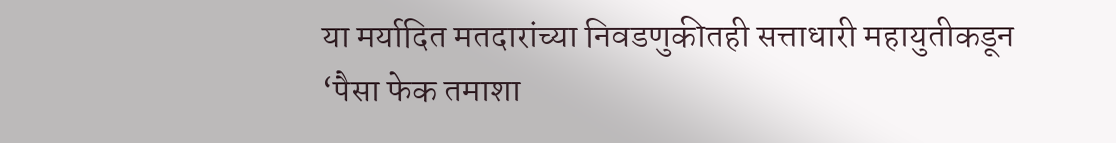या मर्यादित मतदारांच्या निवडणुकीतही सत्ताधारी महायुतीकडून ‘पैसा फेक तमाशा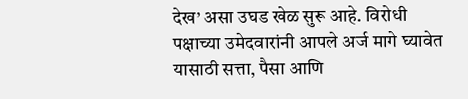देख’ असा उघड खेळ सुरू आहे. विरोधी पक्षाच्या उमेदवारांनी आपले अर्ज मागे घ्यावेत यासाठी सत्ता, पैसा आणि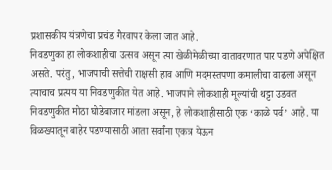प्रशासकीय यंत्रणेचा प्रचंड गैरवापर केला जात आहे.
निवडणुका हा लोकशाहीचा उत्सव असून त्या खेळीमेळीच्या वातावरणात पार पडणे अपेक्षित असते. परंतु, भाजपाची सत्तेची राक्षसी हाव आणि मदमस्तपणा कमालीचा वाढला असून त्याचाच प्रत्यय या निवडणुकीत येत आहे. भाजपाने लोकशाही मूल्यांची थट्टा उडवत निवडणुकीत मोठा घोडेबाजार मांडला असून, हे लोकशाहीसाठी एक ‘काळे पर्व’ आहे. या विळख्यातून बाहेर पडण्यासाठी आता सर्वांना एकत्र येऊन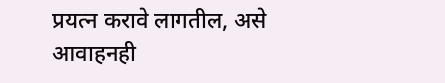प्रयत्न करावे लागतील, असे आवाहनही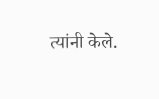त्यांनी केले.